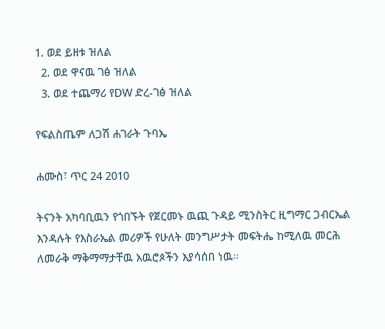1. ወደ ይዘቱ ዝለል
  2. ወደ ዋናዉ ገፅ ዝለል
  3. ወደ ተጨማሪ የDW ድረ-ገፅ ዝለል

የፍልስጤም ለጋሽ ሐገራት ጉባኤ

ሐሙስ፣ ጥር 24 2010

ትናንት አካባቢዉን የጎበኙት የጀርመኑ ዉጪ ጉዳይ ሚንስትር ዚግማር ጋብርኤል እንዳሉት የእስራኤል መሪዎች የሁለት መንግሥታት መፍትሔ ከሚለዉ መርሕ ለመራቅ ማቅማማታቸዉ አዉሮጶችን እያሳሰበ ነዉ።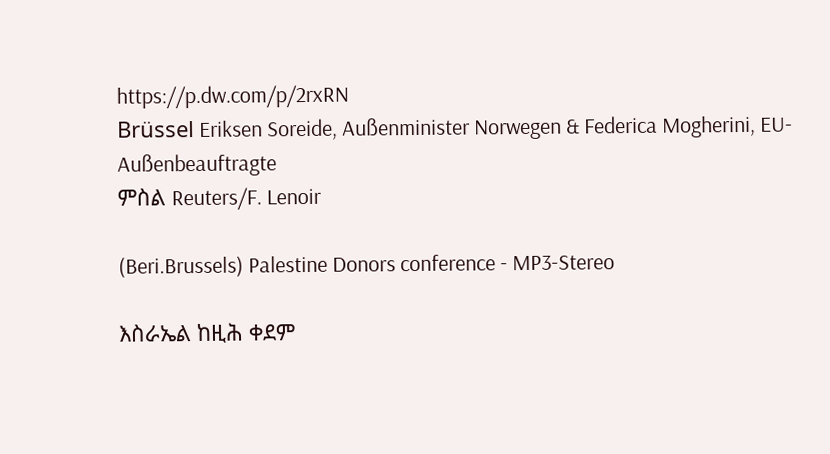https://p.dw.com/p/2rxRN
Brüssel Eriksen Soreide, Außenminister Norwegen & Federica Mogherini, EU-Außenbeauftragte
ምስል Reuters/F. Lenoir

(Beri.Brussels) Palestine Donors conference - MP3-Stereo

እስራኤል ከዚሕ ቀደም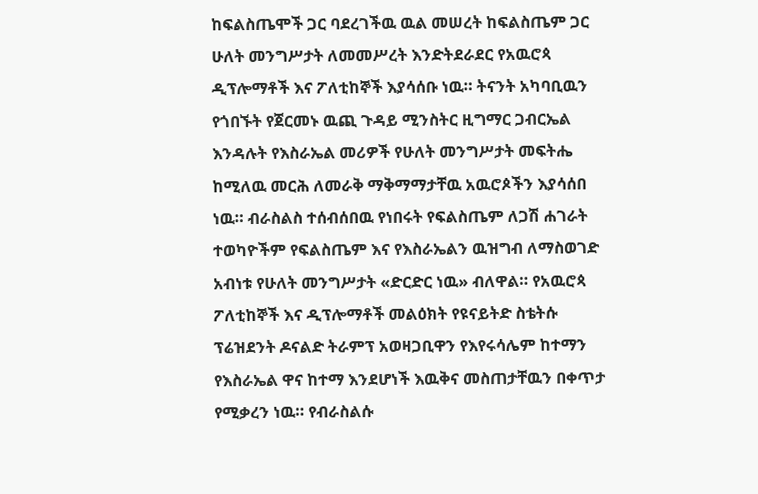ከፍልስጤሞች ጋር ባደረገችዉ ዉል መሠረት ከፍልስጤም ጋር ሁለት መንግሥታት ለመመሥረት እንድትደራደር የአዉሮጳ ዲፕሎማቶች እና ፖለቲከኞች እያሳሰቡ ነዉ። ትናንት አካባቢዉን የጎበኙት የጀርመኑ ዉጪ ጉዳይ ሚንስትር ዚግማር ጋብርኤል እንዳሉት የእስራኤል መሪዎች የሁለት መንግሥታት መፍትሔ ከሚለዉ መርሕ ለመራቅ ማቅማማታቸዉ አዉሮጶችን እያሳሰበ ነዉ። ብራስልስ ተሰብሰበዉ የነበሩት የፍልስጤም ለጋሽ ሐገራት ተወካዮችም የፍልስጤም እና የእስራኤልን ዉዝግብ ለማስወገድ አብነቱ የሁለት መንግሥታት «ድርድር ነዉ» ብለዋል። የአዉሮጳ ፖለቲከኞች እና ዲፕሎማቶች መልዕክት የዩናይትድ ስቴትሱ ፕሬዝደንት ዶናልድ ትራምፕ አወዛጋቢዋን የእየሩሳሌም ከተማን የእስራኤል ዋና ከተማ እንደሆነች እዉቅና መስጠታቸዉን በቀጥታ የሚቃረን ነዉ። የብራስልሱ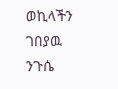ወኪላችን ገበያዉ ንጉሴ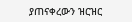ያጠናቀረውን ዝርዝር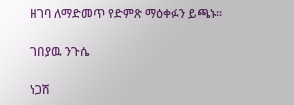ዘገባ ለማድመጥ የድምጽ ማዕቀፉን ይጫኑ።

ገበያዉ ንጉሴ

ነጋሽ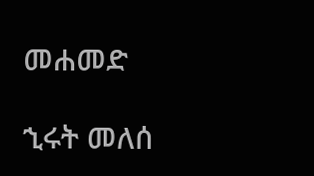መሐመድ

ኂሩት መለሰ